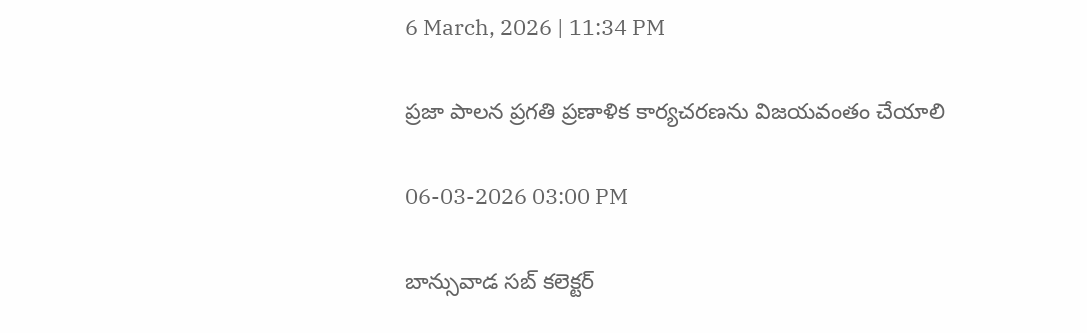6 March, 2026 | 11:34 PM

ప్రజా పాలన ప్రగతి ప్రణాళిక కార్యచరణను విజయవంతం చేయాలి

06-03-2026 03:00 PM

బాన్సువాడ సబ్ కలెక్టర్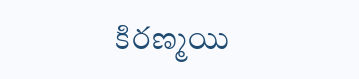కిరణ్మయి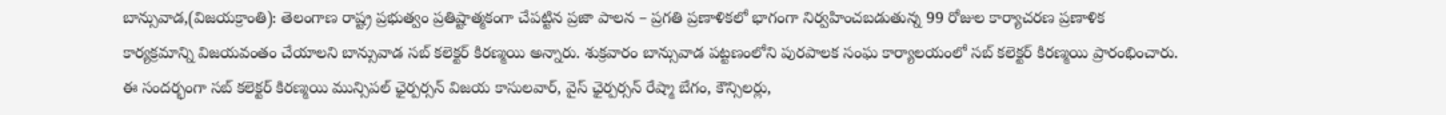బాన్సువాడ,(విజయక్రాంతి): తెలంగాణ రాష్ట్ర ప్రభుత్వం ప్రతిష్టాత్మకంగా చేపట్టిన ప్రజా పాలన – ప్రగతి ప్రణాళికలో భాగంగా నిర్వహించబడుతున్న 99 రోజుల కార్యాచరణ ప్రణాళిక కార్యక్రమాన్ని విజయవంతం చేయాలని బాన్సువాడ సబ్ కలెక్టర్ కిరణ్మయి అన్నారు. శుక్రవారం బాన్సువాడ పట్టణంలోని పురపాలక సంఘ కార్యాలయంలో సబ్ కలెక్టర్ కిరణ్మయి ప్రారంభించారు. ఈ సందర్భంగా సబ్ కలెక్టర్ కిరణ్మయి మున్సిపల్ ఛైర్పర్సన్ విజయ కాసులవార్, వైస్ ఛైర్పర్సన్ రేష్మా బేగం, కౌన్సిలర్లు,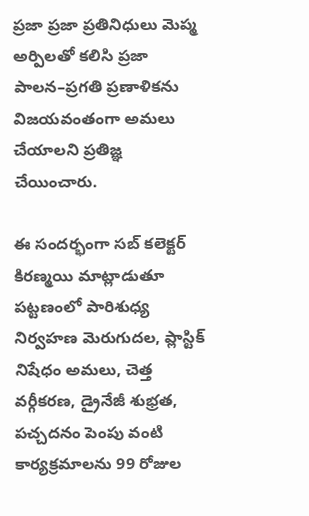ప్రజా ప్రజా ప్రతినిధులు మెప్మ అర్పిలతో కలిసి ప్రజా పాలన–ప్రగతి ప్రణాళికను విజయవంతంగా అమలు చేయాలని ప్రతిజ్ఞ చేయించారు.

ఈ సందర్భంగా సబ్ కలెక్టర్ కిరణ్మయి మాట్లాడుతూ పట్టణంలో పారిశుధ్య నిర్వహణ మెరుగుదల, ప్లాస్టిక్ నిషేధం అమలు, చెత్త వర్గీకరణ, డ్రైనేజీ శుభ్రత, పచ్చదనం పెంపు వంటి కార్యక్రమాలను 99 రోజుల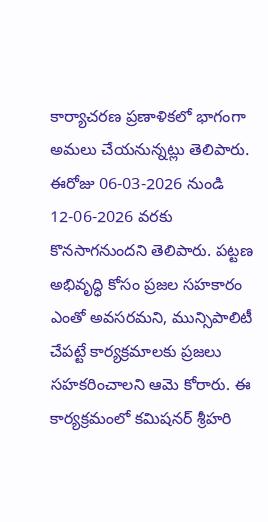కార్యాచరణ ప్రణాళికలో భాగంగా అమలు చేయనున్నట్లు తెలిపారు. ఈరోజు 06-03-2026 నుండి 12-06-2026 వరకు కొనసాగనుందని తెలిపారు. పట్టణ అభివృద్ధి కోసం ప్రజల సహకారం ఎంతో అవసరమని, మున్సిపాలిటీ చేపట్టే కార్యక్రమాలకు ప్రజలు సహకరించాలని ఆమె కోరారు. ఈ కార్యక్రమంలో కమిషనర్ శ్రీహరి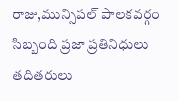రాజు,మున్సిపల్ పాలకవర్గం సిబ్బంది ప్రజా ప్రతినిధులు తదితరులు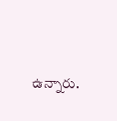ఉన్నారు.